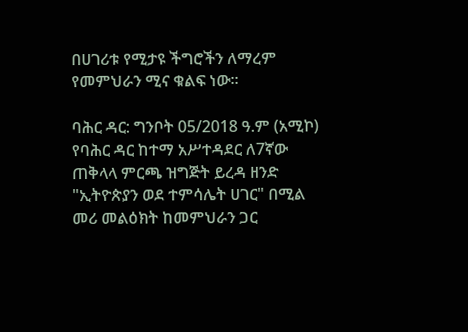በሀገሪቱ የሚታዩ ችግሮችን ለማረም የመምህራን ሚና ቁልፍ ነው።

ባሕር ዳር: ግንቦት 05/2018 ዓ.ም (አሚኮ) የባሕር ዳር ከተማ አሥተዳደር ለ7ኛው ጠቅላላ ምርጫ ዝግጅት ይረዳ ዘንድ "ኢትዮጵያን ወደ ተምሳሌት ሀገር" በሚል መሪ መልዕክት ከመምህራን ጋር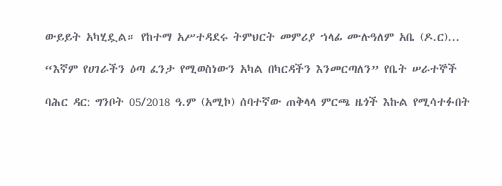ውይይት አካሂዷል። የከተማ አሥተዳደሩ ትምህርት መምሪያ ኀላፊ ሙሉዓለም አቤ (ዶ.ር)...

“እኛም የሀገራችን ዕጣ ፈንታ የሚወስነውን አካል በካርዳችን እንመርጣለን” የቤት ሠራተኞች

ባሕር ዳር: ግንቦት 05/2018 ዓ.ም (አሚኮ) ሰባተኛው ጠቅላላ ምርጫ ዜጎች እኩል የሚሳተፉበት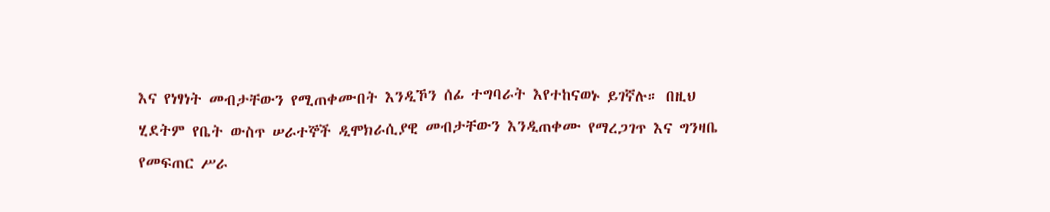እና የነፃነት መብታቸውን የሚጠቀሙበት እንዲኾን ሰፊ ተግባራት እየተከናወኑ ይገኛሉ። በዚህ ሂደትም የቤት ውስጥ ሠራተኞች ዲሞክራሲያዊ መብታቸውን እንዲጠቀሙ የማረጋገጥ እና ግንዛቤ የመፍጠር ሥራ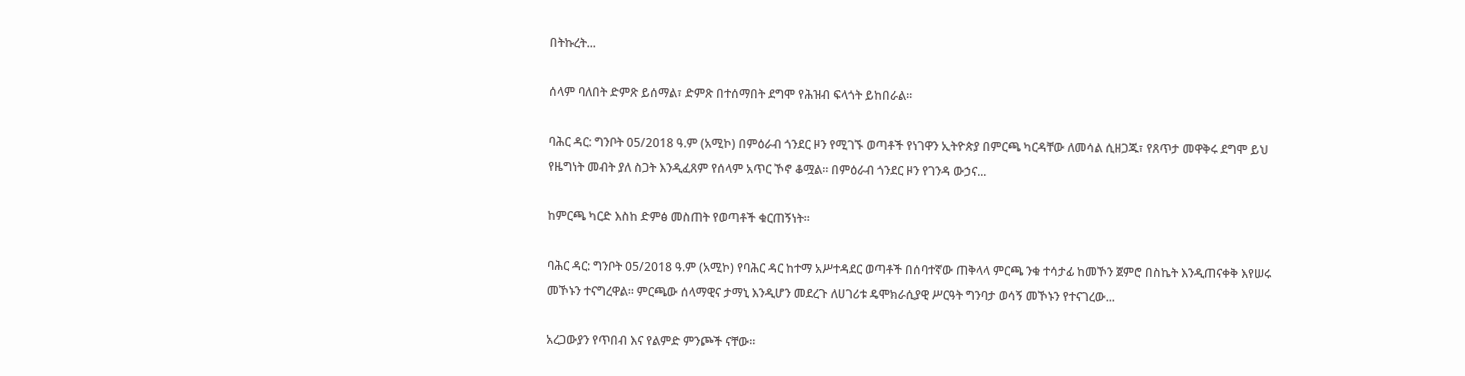በትኩረት...

ሰላም ባለበት ድምጽ ይሰማል፣ ድምጽ በተሰማበት ደግሞ የሕዝብ ፍላጎት ይከበራል።

ባሕር ዳር: ግንቦት 05/2018 ዓ.ም (አሚኮ) በምዕራብ ጎንደር ዞን የሚገኙ ወጣቶች የነገዋን ኢትዮጵያ በምርጫ ካርዳቸው ለመሳል ሲዘጋጁ፣ የጸጥታ መዋቅሩ ደግሞ ይህ የዜግነት መብት ያለ ስጋት እንዲፈጸም የሰላም አጥር ኾኖ ቆሟል። በምዕራብ ጎንደር ዞን የገንዳ ውኃና...

ከምርጫ ካርድ እስከ ድምፅ መስጠት የወጣቶች ቁርጠኝነት።

ባሕር ዳር: ግንቦት 05/2018 ዓ.ም (አሚኮ) የባሕር ዳር ከተማ አሥተዳደር ወጣቶች በሰባተኛው ጠቅላላ ምርጫ ንቁ ተሳታፊ ከመኾን ጀምሮ በስኬት እንዲጠናቀቅ እየሠሩ መኾኑን ተናግረዋል። ምርጫው ሰላማዊና ታማኒ እንዲሆን መደረጉ ለሀገሪቱ ዴሞክራሲያዊ ሥርዓት ግንባታ ወሳኝ መኾኑን የተናገረው...

አረጋውያን የጥበብ እና የልምድ ምንጮች ናቸው።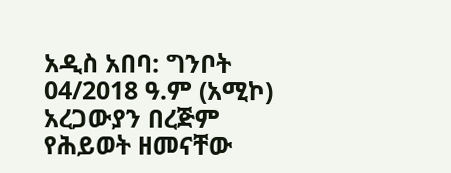አዲስ አበባ: ግንቦት 04/2018 ዓ.ም (አሚኮ) አረጋውያን በረጅም የሕይወት ዘመናቸው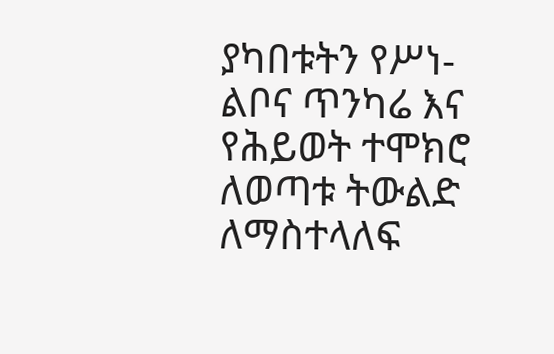ያካበቱትን የሥነ-ልቦና ጥንካሬ እና የሕይወት ተሞክሮ ለወጣቱ ትውልድ ለማስተላለፍ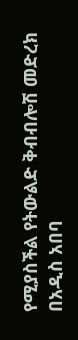የሚያስችል የትውልድ ቅብብሎሽ መድረክ በአዲስ አበባ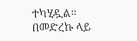ተካሂዷል። በመድረኩ ላይ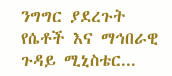ንግግር ያደረጉት የሴቶች እና ማኅበራዊ ጉዳይ ሚኒስቴር...